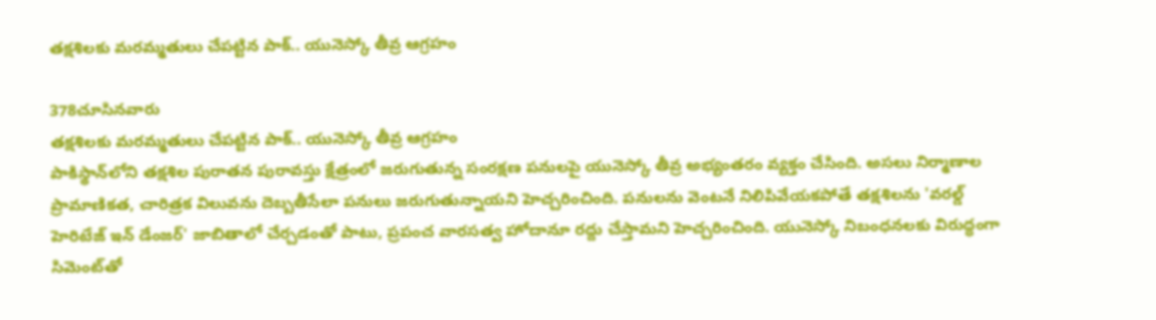తక్షశిలకు మరమ్మతులు చేపట్టిన పాక్.. యునెస్కో తీవ్ర ఆగ్రహం

378చూసినవారు
తక్షశిలకు మరమ్మతులు చేపట్టిన పాక్.. యునెస్కో తీవ్ర ఆగ్రహం
పాకిస్థాన్‌లోని తక్షశిల పురాతన పురావస్తు క్షేత్రంలో జరుగుతున్న సంరక్షణ పనులపై యునెస్కో తీవ్ర అభ్యంతరం వ్యక్తం చేసింది. అసలు నిర్మాణాల ప్రామాణికత, చారిత్రక విలువను దెబ్బతీసేలా పనులు జరుగుతున్నాయని హెచ్చరించింది. పనులను వెంటనే నిలిపివేయకపోతే తక్షశిలను 'వరల్డ్ హెరిటేజ్ ఇన్ డేంజర్' జాబితాలో చేర్చడంతో పాటు, ప్రపంచ వారసత్వ హోదానూ రద్దు చేస్తామని హెచ్చరించింది. యునెస్కో నిబంధనలకు విరుద్ధంగా సిమెంట్‌తో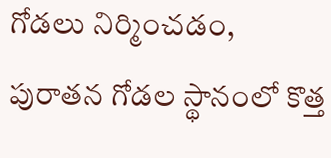గోడలు నిర్మించడం, పురాతన గోడల స్థానంలో కొత్త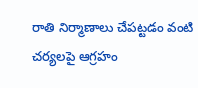రాతి నిర్మాణాలు చేపట్టడం వంటి చర్యలపై ఆగ్రహం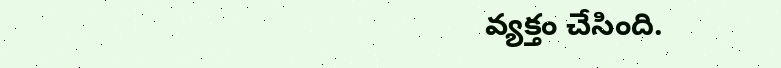వ్యక్తం చేసింది.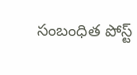సంబంధిత పోస్ట్